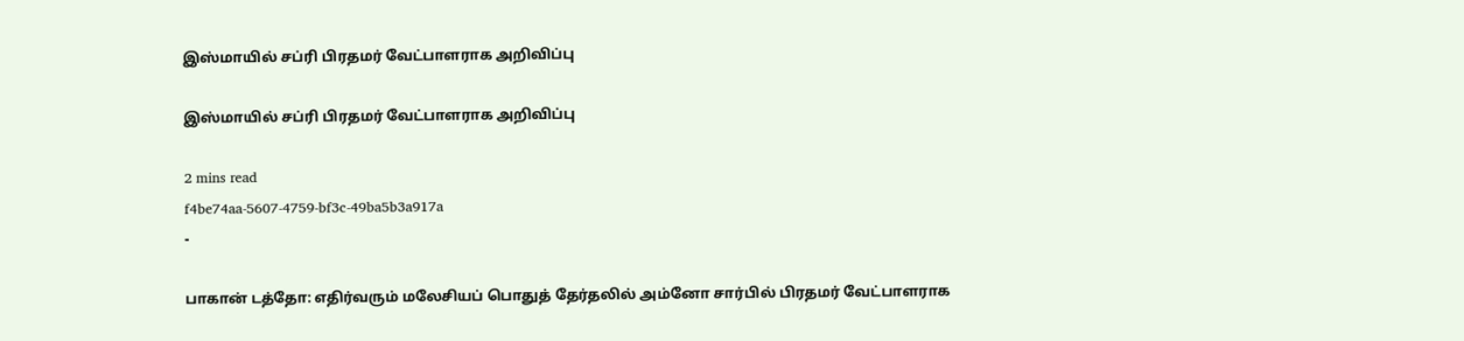இஸ்மாயில் சப்ரி பிரதமர் வேட்பாளராக அறிவிப்பு

இஸ்மாயில் சப்ரி பிரதமர் வேட்பாளராக அறிவிப்பு

2 mins read
f4be74aa-5607-4759-bf3c-49ba5b3a917a
-

பாகான் டத்தோ: எதிர்வரும் மலேசியப் பொதுத் தேர்தலில் அம்னோ சார்பில் பிரதமர் வேட்பாளராக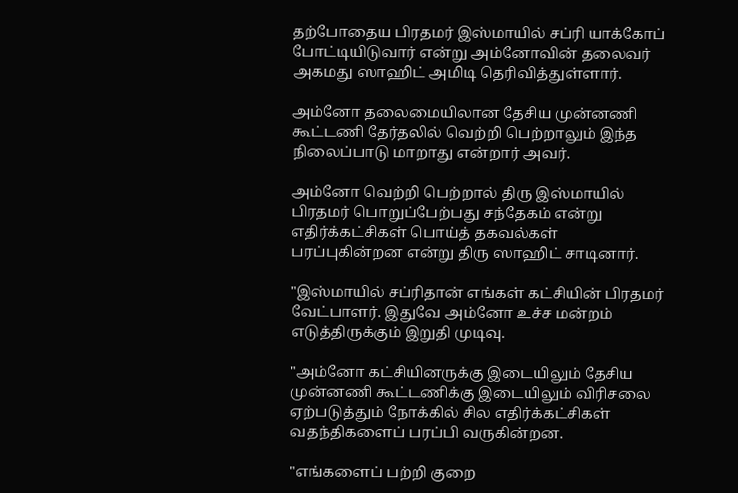தற்போதைய பிரதமர் இஸ்மாயில் சப்ரி யாக்கோப் போட்டியிடுவார் என்று அம்னோவின் தலைவர் அகமது ஸாஹிட் அமிடி தெரிவித்துள்ளார்.

அம்னோ தலைமையிலான தேசிய முன்னணி கூட்டணி தேர்தலில் வெற்றி பெற்றாலும் இந்த நிலைப்பாடு மாறாது என்றார் அவர்.

அம்னோ வெற்றி பெற்றால் திரு இஸ்மாயில் பிரதமர் பொறுப்பேற்பது சந்தேகம் என்று எதிர்க்கட்சிகள் பொய்த் தகவல்கள் பரப்புகின்றன என்று திரு ஸாஹிட் சாடினார்.

"இஸ்மாயில் சப்ரிதான் எங்கள் கட்சியின் பிரதமர் வேட்பாளர். இதுவே அம்னோ உச்ச மன்றம் எடுத்திருக்கும் இறுதி முடிவு.

"அம்னோ கட்சியினருக்கு இடையிலும் தேசிய முன்னணி கூட்டணிக்கு இடையிலும் விரிசலை ஏற்படுத்தும் நோக்கில் சில எதிர்க்கட்சிகள் வதந்திகளைப் பரப்பி வருகின்றன.

"எங்களைப் பற்றி குறை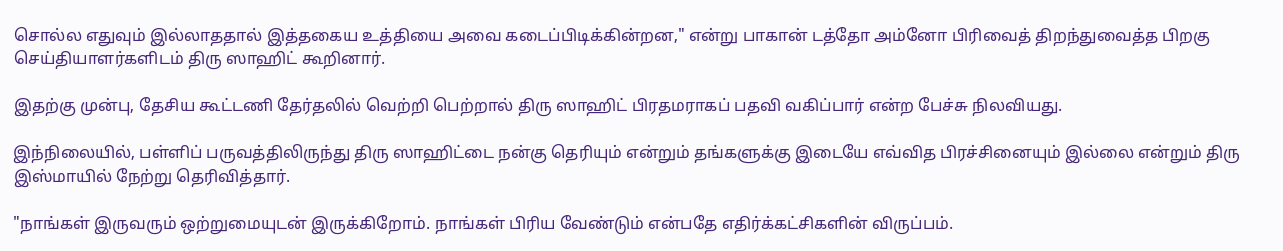சொல்ல எதுவும் இல்லாததால் இத்தகைய உத்தியை அவை கடைப்பிடிக்கின்றன," என்று பாகான் டத்தோ அம்னோ பிரிவைத் திறந்துவைத்த பிறகு செய்தியாளர்களிடம் திரு ஸாஹிட் கூறினார்.

இதற்கு முன்பு, தேசிய கூட்டணி தேர்தலில் வெற்றி பெற்றால் திரு ஸாஹிட் பிரதமராகப் பதவி வகிப்பார் என்ற பேச்சு நிலவியது.

இந்நிலையில், பள்ளிப் பருவத்திலிருந்து திரு ஸாஹிட்டை நன்கு தெரியும் என்றும் தங்களுக்கு இடையே எவ்வித பிரச்சினையும் இல்லை என்றும் திரு இஸ்மாயில் நேற்று தெரிவித்தார்.

"நாங்கள் இருவரும் ஒற்றுமையுடன் இருக்கிறோம். நாங்கள் பிரிய வேண்டும் என்பதே எதிர்க்கட்சிகளின் விருப்பம்.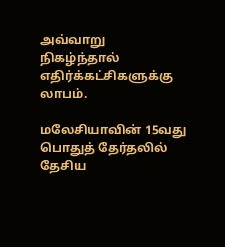அவ்வாறு நிகழ்ந்தால் எதிர்க்கட்சிகளுக்கு லாபம்.

மலேசியாவின் 15வது பொதுத் தேர்தலில் தேசிய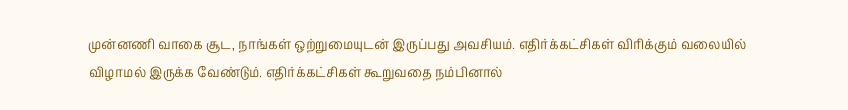முன்னணி வாகை சூட, நாங்கள் ஒற்றுமையுடன் இருப்பது அவசியம். எதிர்க்கட்சிகள் விரிக்கும் வலையில் விழாமல் இருக்க வேண்டும். எதிர்க்கட்சிகள் கூறுவதை நம்பினால்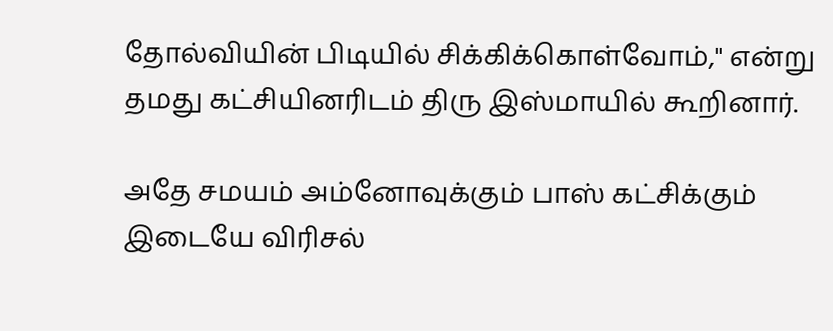தோல்வியின் பிடியில் சிக்கிக்கொள்வோம்," என்று தமது கட்சியினரிடம் திரு இஸ்மாயில் கூறினார்.

அதே சமயம் அம்னோவுக்கும் பாஸ் கட்சிக்கும் இடையே விரிசல்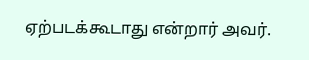ஏற்படக்கூடாது என்றார் அவர்.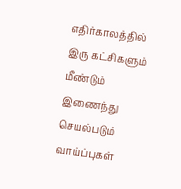எதிர்காலத்தில் இரு கட்சிகளும் மீண்டும் இணைந்து செயல்படும் வாய்ப்புகள்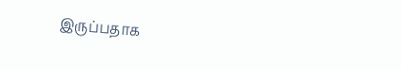இருப்பதாக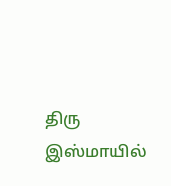திரு இஸ்மாயில்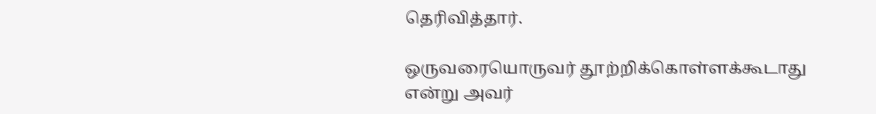தெரிவித்தார்.

ஒருவரையொருவர் தூற்றிக்கொள்ளக்கூடாது என்று அவர்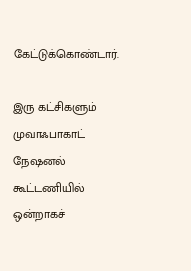கேட்டுக்கொண்டார்.

இரு கட்சிகளும் முவாஃபாகாட் நேஷனல் கூட்டணியில் ஒன்றாகச்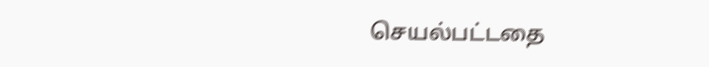செயல்பட்டதை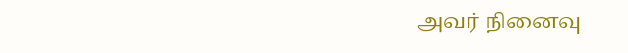அவர் நினைவு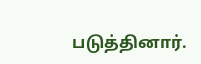படுத்தினார்.